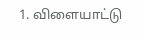1. விளையாட்டு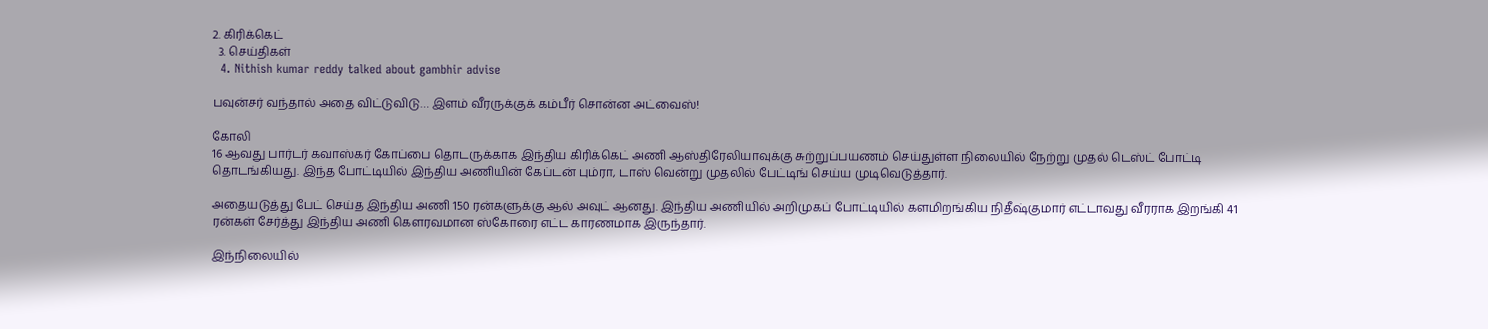2. கிரிக்கெட்
  3. செய்திகள்
  4. Nithish kumar reddy talked about gambhir advise

பவுன்சர் வந்தால் அதை விட்டுவிடு… இளம் வீரருக்குக் கம்பீர் சொன்ன அட்வைஸ்!

கோலி
16 ஆவது பார்டர் கவாஸ்கர் கோப்பை தொடருக்காக இந்திய கிரிக்கெட் அணி ஆஸ்திரேலியாவுக்கு சுற்றுப்பயணம் செய்துள்ள நிலையில் நேற்று முதல் டெஸ்ட் போட்டி தொடங்கியது. இந்த போட்டியில் இந்திய அணியின் கேப்டன் பும்ரா, டாஸ் வென்று முதலில் பேட்டிங் செய்ய முடிவெடுத்தார்.

அதையடுத்து பேட் செய்த இந்திய அணி 150 ரன்களுக்கு ஆல் அவுட் ஆனது. இந்திய அணியில் அறிமுகப் போட்டியில் களமிறங்கிய நிதீஷ்குமார் எட்டாவது வீரராக இறங்கி 41 ரன்கள் சேர்த்து இந்திய அணி கௌரவமான ஸ்கோரை எட்ட காரணமாக இருந்தார்.

இந்நிலையில்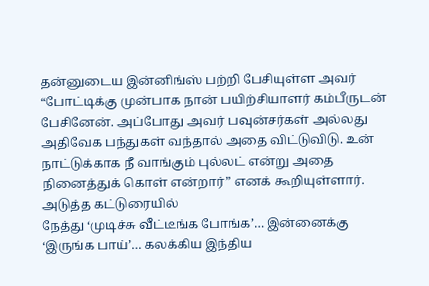தன்னுடைய இன்னிங்ஸ் பற்றி பேசியுள்ள அவர் “போட்டிக்கு முன்பாக நான் பயிற்சியாளர் கம்பீருடன் பேசினேன். அப்போது அவர் பவுன்சர்கள் அல்லது அதிவேக பந்துகள் வந்தால் அதை விட்டுவிடு. உன் நாட்டுக்காக நீ வாங்கும் புல்லட் என்று அதை நினைத்துக் கொள் என்றார்” எனக் கூறியுள்ளார்.
அடுத்த கட்டுரையில்
நேத்து ‘முடிச்சு வீட்டீங்க போங்க’… இன்னைக்கு ‘இருங்க பாய்’… கலக்கிய இந்திய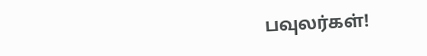பவுலர்கள்!